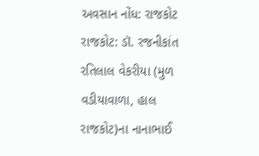અવસાન નોંધ: રાજકોટ
રાજકોટ: ડૉ. રજનીકાંત રતિલાલ વેકરીયા (મુળ વડીયાવાળા, હાલ રાજકોટ)ના નાનાભાઈ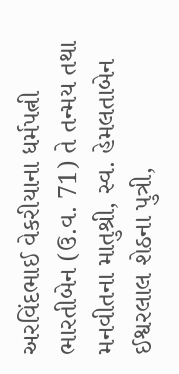અરવિંદભાઈ વેકરીયાના ધર્મપત્ની ભારતીબેન (ઉ.વ. 71) તે તન્મય તથા મનવીતના માતુશ્રી, સ્વ. હેમલતાબેન ઈશ્વરલાલ શેઠના પુત્રી,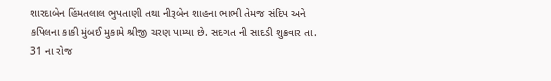શારદાબેન હિંમતલાલ ભુપતાણી તથા નીરૂબેન શાહના ભાભી તેમજ સંદિપ અને કપિલના કાકી મુંબઈ મુકામે શ્રીજી ચરણ પામ્યા છે. સદગત ની સાદડી શુક્રવાર તા. 31 ના રોજ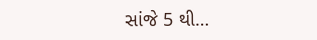સાંજે 5 થી…